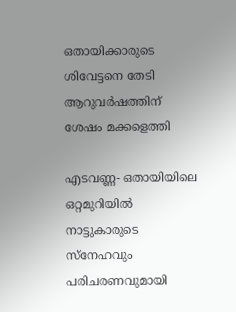ഒതായിക്കാരുടെ ശിവേട്ടനെ തേടി ആറുവര്‍ഷത്തിന് ശേഷം മക്കളെത്തി

എടവണ്ണ- ഒതായിയിലെ ഒറ്റമുറിയില്‍ നാട്ടുകാരുടെ സ്‌നേഹവും പരിചരണവുമായി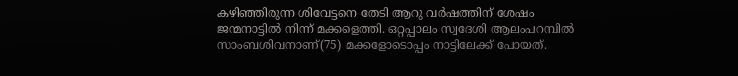കഴിഞ്ഞിരുന്ന ശിവേട്ടനെ തേടി ആറു വര്‍ഷത്തിന് ശേഷം ജന്മനാട്ടില്‍ നിന്ന് മക്കളെത്തി. ഒറ്റപ്പാലം സ്വദേശി ആലംപറമ്പില്‍ സാംബശിവനാണ്(75) മക്കളോടൊപ്പം നാട്ടിലേക്ക് പോയത്.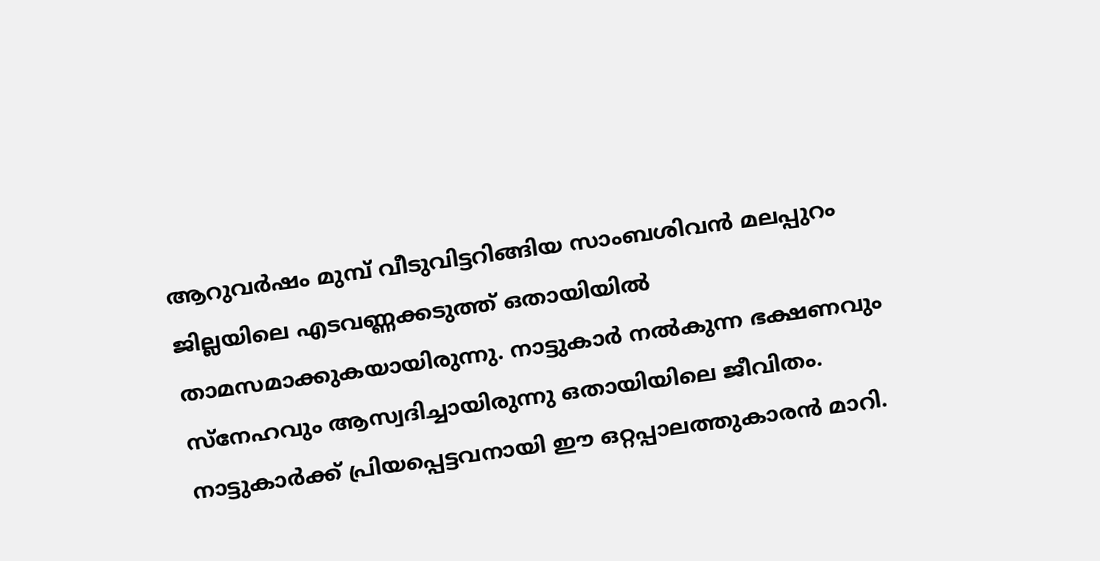ആറുവര്‍ഷം മുമ്പ് വീടുവിട്ടറിങ്ങിയ സാംബശിവന്‍ മലപ്പുറം ജില്ലയിലെ എടവണ്ണക്കടുത്ത് ഒതായിയില്‍ താമസമാക്കുകയായിരുന്നു. നാട്ടുകാര്‍ നല്‍കുന്ന ഭക്ഷണവും സ്‌നേഹവും ആസ്വദിച്ചായിരുന്നു ഒതായിയിലെ ജീവിതം. നാട്ടുകാര്‍ക്ക് പ്രിയപ്പെട്ടവനായി ഈ ഒറ്റപ്പാലത്തുകാരന്‍ മാറി.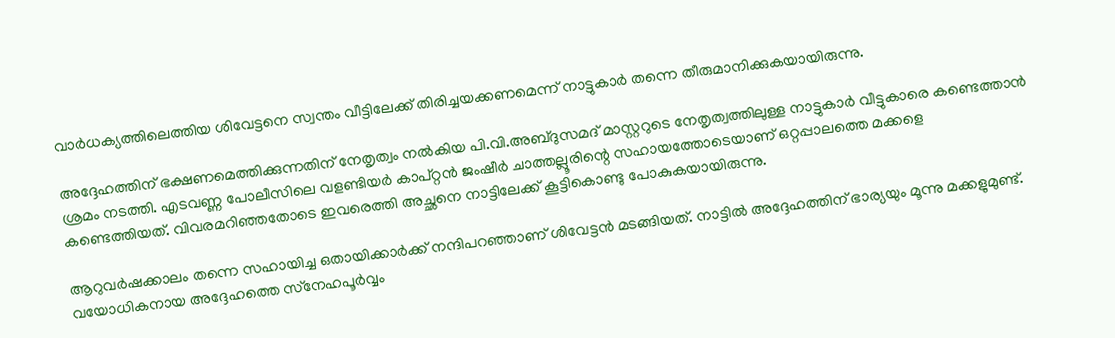വാര്‍ധക്യത്തിലെത്തിയ ശിവേട്ടനെ സ്വന്തം വീട്ടിലേക്ക് തിരിച്ചയക്കണമെന്ന് നാട്ടുകാര്‍ തന്നെ തീരുമാനിക്കുകയായിരുന്നു.

അദ്ദേഹത്തിന് ഭക്ഷണമെത്തിക്കുന്നതിന് നേതൃത്വം നല്‍കിയ പി.വി.അബ്ദുസമദ് മാസ്റ്ററുടെ നേതൃത്വത്തിലുള്ള നാട്ടുകാര്‍ വീട്ടുകാരെ കണ്ടെത്താന്‍ ശ്രമം നടത്തി. എടവണ്ണ പോലീസിലെ വളണ്ടിയര്‍ കാപ്റ്റന്‍ ജംഷീര്‍ ചാത്തല്ലൂരിന്റെ സഹായത്തോടെയാണ് ഒറ്റപ്പാലത്തെ മക്കളെ കണ്ടെത്തിയത്. വിവരമറിഞ്ഞതോടെ ഇവരെത്തി അച്ഛനെ നാട്ടിലേക്ക് കൂട്ടികൊണ്ടു പോകുകയായിരുന്നു.

ആറുവര്‍ഷക്കാലം തന്നെ സഹായിച്ച ഒതായിക്കാര്‍ക്ക് നന്ദിപറഞ്ഞാണ് ശിവേട്ടന്‍ മടങ്ങിയത്. നാട്ടില്‍ അദ്ദേഹത്തിന് ഭാര്യയും മൂന്നു മക്കളുമുണ്ട്. വയോധികനായ അദ്ദേഹത്തെ സ്‌നേഹപൂര്‍വ്വം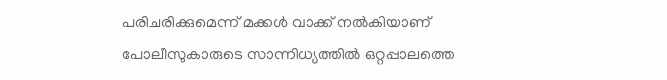പരിചരിക്കുമെന്ന് മക്കള്‍ വാക്ക് നല്‍കിയാണ് പോലീസുകാരുടെ സാന്നിധ്യത്തില്‍ ഒറ്റപ്പാലത്തെ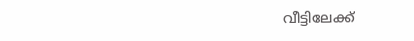വീട്ടിലേക്ക്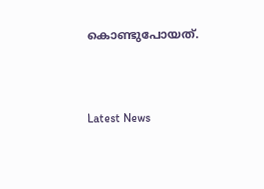കൊണ്ടുപോയത്.



Latest News